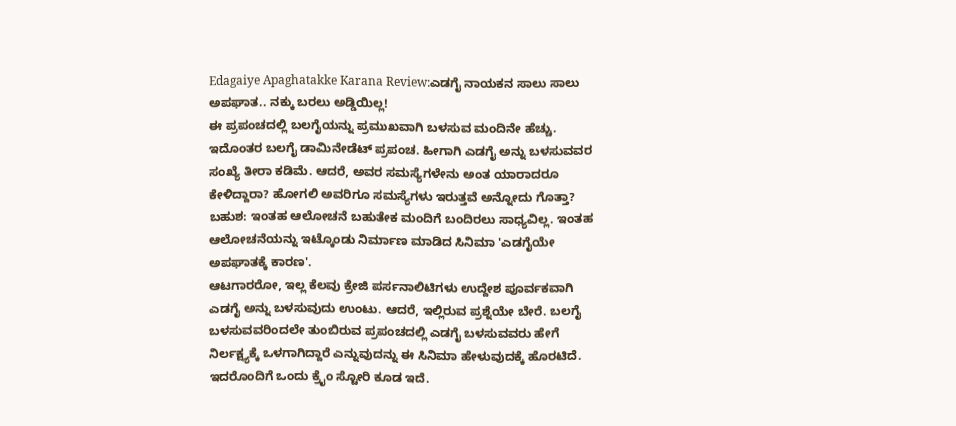Edagaiye Apaghatakke Karana Review:ಎಡಗೈ ನಾಯಕನ ಸಾಲು ಸಾಲು ಅಪಘಾತ.. ನಕ್ಕು ಬರಲು ಅಡ್ಡಿಯಿಲ್ಲ!
ಈ ಪ್ರಪಂಚದಲ್ಲಿ ಬಲಗೈಯನ್ನು ಪ್ರಮುಖವಾಗಿ ಬಳಸುವ ಮಂದಿನೇ ಹೆಚ್ಚು. ಇದೊಂತರ ಬಲಗೈ ಡಾಮಿನೇಡೆಟ್ ಪ್ರಪಂಚ. ಹೀಗಾಗಿ ಎಡಗೈ ಅನ್ನು ಬಳಸುವವರ ಸಂಖ್ಯೆ ತೀರಾ ಕಡಿಮೆ. ಆದರೆ, ಅವರ ಸಮಸ್ಯೆಗಳೇನು ಅಂತ ಯಾರಾದರೂ ಕೇಳಿದ್ದಾರಾ? ಹೋಗಲಿ ಅವರಿಗೂ ಸಮಸ್ಯೆಗಳು ಇರುತ್ತವೆ ಅನ್ನೋದು ಗೊತ್ತಾ? ಬಹುಶ: ಇಂತಹ ಆಲೋಚನೆ ಬಹುತೇಕ ಮಂದಿಗೆ ಬಂದಿರಲು ಸಾಧ್ಯವಿಲ್ಲ. ಇಂತಹ ಆಲೋಚನೆಯನ್ನು ಇಟ್ಕೊಂಡು ನಿರ್ಮಾಣ ಮಾಡಿದ ಸಿನಿಮಾ 'ಎಡಗೈಯೇ ಅಪಘಾತಕ್ಕೆ ಕಾರಣ'.
ಆಟಗಾರರೋ, ಇಲ್ಲ ಕೆಲವು ಕ್ರೇಜಿ ಪರ್ಸನಾಲಿಟಿಗಳು ಉದ್ದೇಶ ಪೂರ್ವಕವಾಗಿ ಎಡಗೈ ಅನ್ನು ಬಳಸುವುದು ಉಂಟು. ಆದರೆ, ಇಲ್ಲಿರುವ ಪ್ರಶ್ನೆಯೇ ಬೇರೆ. ಬಲಗೈ ಬಳಸುವವರಿಂದಲೇ ತುಂಬಿರುವ ಪ್ರಪಂಚದಲ್ಲಿ ಎಡಗೈ ಬಳಸುವವರು ಹೇಗೆ ನಿರ್ಲಕ್ಷ್ಯಕ್ಕೆ ಒಳಗಾಗಿದ್ದಾರೆ ಎನ್ನುವುದನ್ನು ಈ ಸಿನಿಮಾ ಹೇಳುವುದಕ್ಕೆ ಹೊರಟಿದೆ. ಇದರೊಂದಿಗೆ ಒಂದು ಕ್ರೈಂ ಸ್ಟೋರಿ ಕೂಡ ಇದೆ.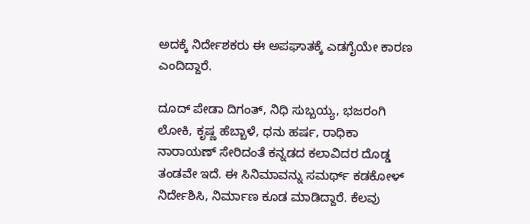ಅದಕ್ಕೆ ನಿರ್ದೇಶಕರು ಈ ಅಪಘಾತಕ್ಕೆ ಎಡಗೈಯೇ ಕಾರಣ ಎಂದಿದ್ದಾರೆ.

ದೂದ್ ಪೇಡಾ ದಿಗಂತ್, ನಿಧಿ ಸುಬ್ಬಯ್ಯ, ಭಜರಂಗಿ ಲೋಕಿ, ಕೃಷ್ಣ ಹೆಬ್ಬಾಳೆ, ಧನು ಹರ್ಷ, ರಾಧಿಕಾ ನಾರಾಯಣ್ ಸೇರಿದಂತೆ ಕನ್ನಡದ ಕಲಾವಿದರ ದೊಡ್ಡ ತಂಡವೇ ಇದೆ. ಈ ಸಿನಿಮಾವನ್ನು ಸಮರ್ಥ್ ಕಡಕೋಳ್ ನಿರ್ದೇಶಿಸಿ, ನಿರ್ಮಾಣ ಕೂಡ ಮಾಡಿದ್ದಾರೆ. ಕೆಲವು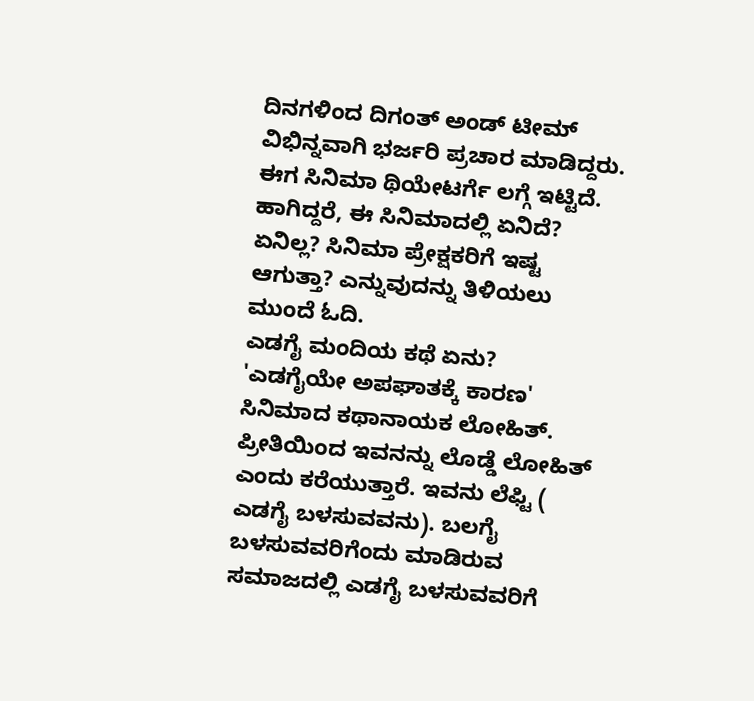ದಿನಗಳಿಂದ ದಿಗಂತ್ ಅಂಡ್ ಟೀಮ್ ವಿಭಿನ್ನವಾಗಿ ಭರ್ಜರಿ ಪ್ರಚಾರ ಮಾಡಿದ್ದರು. ಈಗ ಸಿನಿಮಾ ಥಿಯೇಟರ್ಗೆ ಲಗ್ಗೆ ಇಟ್ಟಿದೆ. ಹಾಗಿದ್ದರೆ, ಈ ಸಿನಿಮಾದಲ್ಲಿ ಏನಿದೆ? ಏನಿಲ್ಲ? ಸಿನಿಮಾ ಪ್ರೇಕ್ಷಕರಿಗೆ ಇಷ್ಟ ಆಗುತ್ತಾ? ಎನ್ನುವುದನ್ನು ತಿಳಿಯಲು ಮುಂದೆ ಓದಿ.
ಎಡಗೈ ಮಂದಿಯ ಕಥೆ ಏನು?
'ಎಡಗೈಯೇ ಅಪಘಾತಕ್ಕೆ ಕಾರಣ' ಸಿನಿಮಾದ ಕಥಾನಾಯಕ ಲೋಹಿತ್. ಪ್ರೀತಿಯಿಂದ ಇವನನ್ನು ಲೊಡ್ಡೆ ಲೋಹಿತ್ ಎಂದು ಕರೆಯುತ್ತಾರೆ. ಇವನು ಲೆಫ್ಟಿ ( ಎಡಗೈ ಬಳಸುವವನು). ಬಲಗೈ ಬಳಸುವವರಿಗೆಂದು ಮಾಡಿರುವ ಸಮಾಜದಲ್ಲಿ ಎಡಗೈ ಬಳಸುವವರಿಗೆ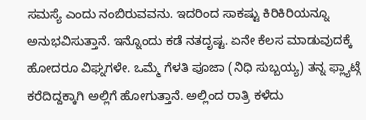ಸಮಸ್ಯೆ ಎಂದು ನಂಬಿರುವವನು. ಇದರಿಂದ ಸಾಕಷ್ಟು ಕಿರಿಕಿರಿಯನ್ನೂ ಅನುಭವಿಸುತ್ತಾನೆ. ಇನ್ನೊಂದು ಕಡೆ ನತದೃಷ್ಟ. ಏನೇ ಕೆಲಸ ಮಾಡುವುದಕ್ಕೆ ಹೋದರೂ ವಿಘ್ನಗಳೇ. ಒಮ್ಮೆ ಗೆಳತಿ ಪೂಜಾ (ನಿಧಿ ಸುಬ್ಬಯ್ಯ) ತನ್ನ ಫ್ಲ್ಯಾಟ್ಗೆ ಕರೆದಿದ್ದಕ್ಕಾಗಿ ಅಲ್ಲಿಗೆ ಹೋಗುತ್ತಾನೆ. ಅಲ್ಲಿಂದ ರಾತ್ರಿ ಕಳೆದು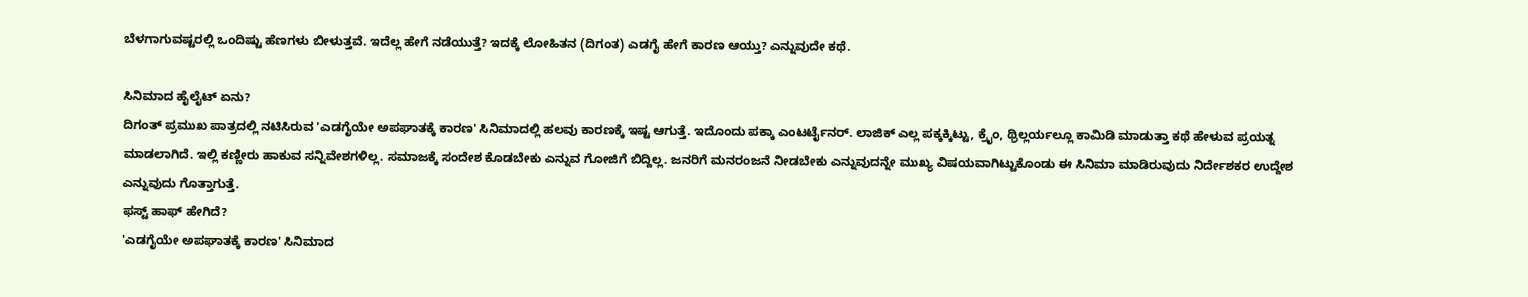ಬೆಳಗಾಗುವಷ್ಟರಲ್ಲಿ ಒಂದಿಷ್ಟು ಹೆಣಗಳು ಬೀಳುತ್ತವೆ. ಇದೆಲ್ಲ ಹೇಗೆ ನಡೆಯುತ್ತೆ? ಇದಕ್ಕೆ ಲೋಹಿತನ (ದಿಗಂತ) ಎಡಗೈ ಹೇಗೆ ಕಾರಣ ಆಯ್ತು? ಎನ್ನುವುದೇ ಕಥೆ.

ಸಿನಿಮಾದ ಹೈಲೈಟ್ ಏನು?
ದಿಗಂತ್ ಪ್ರಮುಖ ಪಾತ್ರದಲ್ಲಿ ನಟಿಸಿರುವ 'ಎಡಗೈಯೇ ಅಪಘಾತಕ್ಕೆ ಕಾರಣ' ಸಿನಿಮಾದಲ್ಲಿ ಹಲವು ಕಾರಣಕ್ಕೆ ಇಷ್ಟ ಆಗುತ್ತೆ. ಇದೊಂದು ಪಕ್ಕಾ ಎಂಟರ್ಟೈನರ್. ಲಾಜಿಕ್ ಎಲ್ಲ ಪಕ್ಕಕ್ಕಿಟ್ಟು, ಕ್ರೈಂ, ಥ್ರಿಲ್ಲರ್ಯಲ್ಲೂ ಕಾಮಿಡಿ ಮಾಡುತ್ತಾ ಕಥೆ ಹೇಳುವ ಪ್ರಯತ್ನ ಮಾಡಲಾಗಿದೆ. ಇಲ್ಲಿ ಕಣ್ಣೀರು ಹಾಕುವ ಸನ್ನಿವೇಶಗಳಿಲ್ಲ. ಸಮಾಜಕ್ಕೆ ಸಂದೇಶ ಕೊಡಬೇಕು ಎನ್ನುವ ಗೋಜಿಗೆ ಬಿದ್ದಿಲ್ಲ. ಜನರಿಗೆ ಮನರಂಜನೆ ನೀಡಬೇಕು ಎನ್ನುವುದನ್ನೇ ಮುಖ್ಯ ವಿಷಯವಾಗಿಟ್ಟುಕೊಂಡು ಈ ಸಿನಿಮಾ ಮಾಡಿರುವುದು ನಿರ್ದೇಶಕರ ಉದ್ದೇಶ ಎನ್ನುವುದು ಗೊತ್ತಾಗುತ್ತೆ.
ಫಸ್ಟ್ ಹಾಫ್ ಹೇಗಿದೆ?
'ಎಡಗೈಯೇ ಅಪಘಾತಕ್ಕೆ ಕಾರಣ' ಸಿನಿಮಾದ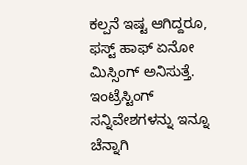ಕಲ್ಪನೆ ಇಷ್ಟ ಆಗಿದ್ದರೂ, ಫಸ್ಟ್ ಹಾಫ್ ಏನೋ ಮಿಸ್ಸಿಂಗ್ ಅನಿಸುತ್ತೆ. ಇಂಟ್ರೆಸ್ಟಿಂಗ್ ಸನ್ನಿವೇಶಗಳನ್ನು ಇನ್ನೂ ಚೆನ್ನಾಗಿ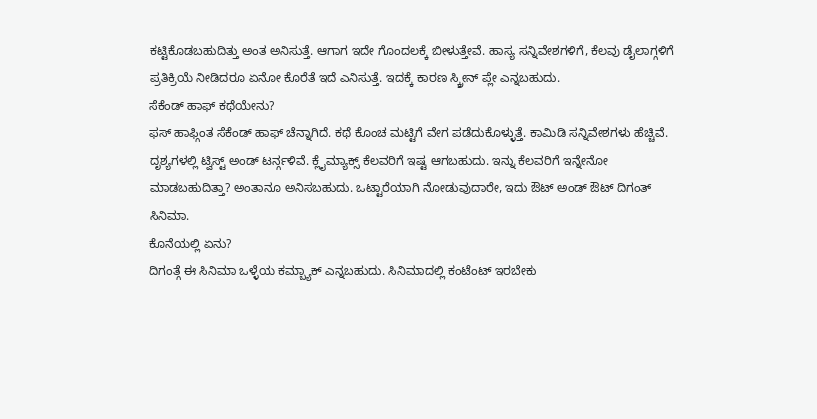ಕಟ್ಟಿಕೊಡಬಹುದಿತ್ತು ಅಂತ ಅನಿಸುತ್ತೆ. ಆಗಾಗ ಇದೇ ಗೊಂದಲಕ್ಕೆ ಬೀಳುತ್ತೇವೆ. ಹಾಸ್ಯ ಸನ್ನಿವೇಶಗಳಿಗೆ, ಕೆಲವು ಡೈಲಾಗ್ಗಳಿಗೆ ಪ್ರತಿಕ್ರಿಯೆ ನೀಡಿದರೂ ಏನೋ ಕೊರೆತೆ ಇದೆ ಎನಿಸುತ್ತೆ. ಇದಕ್ಕೆ ಕಾರಣ ಸ್ಕ್ರೀನ್ ಪ್ಲೇ ಎನ್ನಬಹುದು.
ಸೆಕೆಂಡ್ ಹಾಫ್ ಕಥೆಯೇನು?
ಫಸ್ ಹಾಫ್ಗಿಂತ ಸೆಕೆಂಡ್ ಹಾಫ್ ಚೆನ್ನಾಗಿದೆ. ಕಥೆ ಕೊಂಚ ಮಟ್ಟಿಗೆ ವೇಗ ಪಡೆದುಕೊಳ್ಳುತ್ತೆ. ಕಾಮಿಡಿ ಸನ್ನಿವೇಶಗಳು ಹೆಚ್ಚಿವೆ. ದೃಶ್ಯಗಳಲ್ಲಿ ಟ್ವಿಸ್ಟ್ ಅಂಡ್ ಟರ್ನ್ಗಳಿವೆ. ಕ್ಲೈಮ್ಯಾಕ್ಸ್ ಕೆಲವರಿಗೆ ಇಷ್ಟ ಆಗಬಹುದು. ಇನ್ನು ಕೆಲವರಿಗೆ ಇನ್ನೇನೋ ಮಾಡಬಹುದಿತ್ತಾ? ಅಂತಾನೂ ಅನಿಸಬಹುದು. ಒಟ್ಟಾರೆಯಾಗಿ ನೋಡುವುದಾರೇ, ಇದು ಔಟ್ ಅಂಡ್ ಔಟ್ ದಿಗಂತ್ ಸಿನಿಮಾ.
ಕೊನೆಯಲ್ಲಿ ಏನು?
ದಿಗಂತ್ಗೆ ಈ ಸಿನಿಮಾ ಒಳ್ಳೆಯ ಕಮ್ಬ್ಯಾಕ್ ಎನ್ನಬಹುದು. ಸಿನಿಮಾದಲ್ಲಿ ಕಂಟೆಂಟ್ ಇರಬೇಕು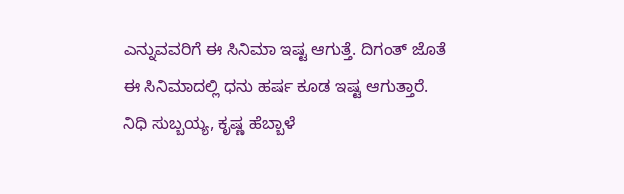ಎನ್ನುವವರಿಗೆ ಈ ಸಿನಿಮಾ ಇಷ್ಟ ಆಗುತ್ತೆ. ದಿಗಂತ್ ಜೊತೆ ಈ ಸಿನಿಮಾದಲ್ಲಿ ಧನು ಹರ್ಷ ಕೂಡ ಇಷ್ಟ ಆಗುತ್ತಾರೆ. ನಿಧಿ ಸುಬ್ಬಯ್ಯ, ಕೃಷ್ಣ ಹೆಬ್ಬಾಳೆ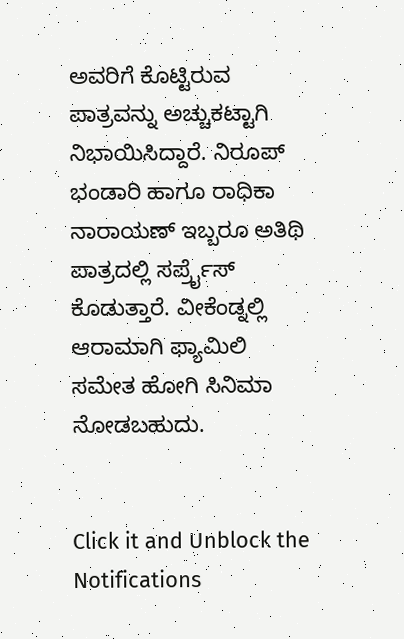ಅವರಿಗೆ ಕೊಟ್ಟಿರುವ ಪಾತ್ರವನ್ನು ಅಚ್ಚುಕಟ್ಟಾಗಿ ನಿಭಾಯಿಸಿದ್ದಾರೆ. ನಿರೂಪ್ ಭಂಡಾರಿ ಹಾಗೂ ರಾಧಿಕಾ ನಾರಾಯಣ್ ಇಬ್ಬರೂ ಅತಿಥಿ ಪಾತ್ರದಲ್ಲಿ ಸರ್ಪ್ರೈಸ್ ಕೊಡುತ್ತಾರೆ. ವೀಕೆಂಡ್ನಲ್ಲಿ ಆರಾಮಾಗಿ ಫ್ಯಾಮಿಲಿ ಸಮೇತ ಹೋಗಿ ಸಿನಿಮಾ ನೋಡಬಹುದು.


Click it and Unblock the Notifications